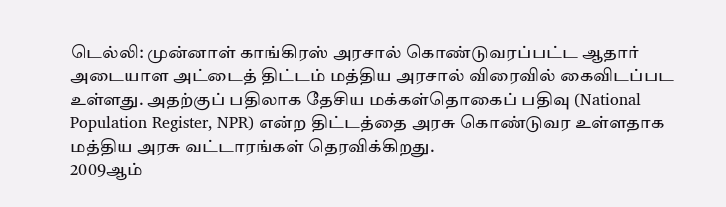டெல்லி: முன்னாள் காங்கிரஸ் அரசால் கொண்டுவரப்பட்ட ஆதார் அடையாள அட்டைத் திட்டம் மத்திய அரசால் விரைவில் கைவிடப்பட உள்ளது. அதற்குப் பதிலாக தேசிய மக்கள்தொகைப் பதிவு (National Population Register, NPR) என்ற திட்டத்தை அரசு கொண்டுவர உள்ளதாக மத்திய அரசு வட்டாரங்கள் தெரவிக்கிறது.
2009ஆம்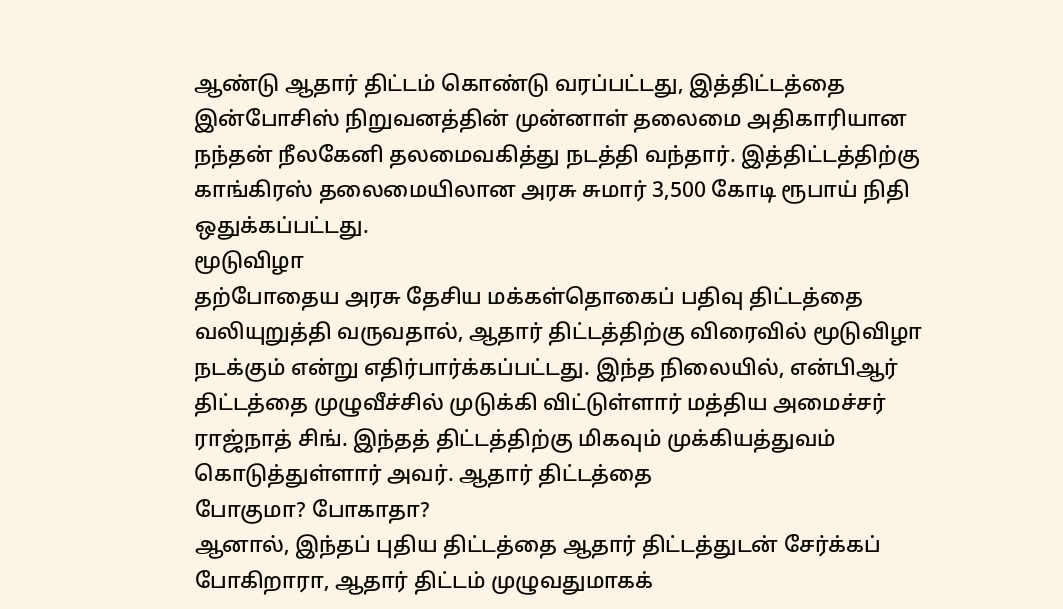ஆண்டு ஆதார் திட்டம் கொண்டு வரப்பட்டது, இத்திட்டத்தை இன்போசிஸ் நிறுவனத்தின் முன்னாள் தலைமை அதிகாரியான நந்தன் நீலகேனி தலமைவகித்து நடத்தி வந்தார். இத்திட்டத்திற்கு காங்கிரஸ் தலைமையிலான அரசு சுமார் 3,500 கோடி ரூபாய் நிதி ஒதுக்கப்பட்டது.
மூடுவிழா
தற்போதைய அரசு தேசிய மக்கள்தொகைப் பதிவு திட்டத்தை வலியுறுத்தி வருவதால், ஆதார் திட்டத்திற்கு விரைவில் மூடுவிழா நடக்கும் என்று எதிர்பார்க்கப்பட்டது. இந்த நிலையில், என்பிஆர் திட்டத்தை முழுவீச்சில் முடுக்கி விட்டுள்ளார் மத்திய அமைச்சர் ராஜ்நாத் சிங். இந்தத் திட்டத்திற்கு மிகவும் முக்கியத்துவம் கொடுத்துள்ளார் அவர். ஆதார் திட்டத்தை
போகுமா? போகாதா?
ஆனால், இந்தப் புதிய திட்டத்தை ஆதார் திட்டத்துடன் சேர்க்கப் போகிறாரா, ஆதார் திட்டம் முழுவதுமாகக்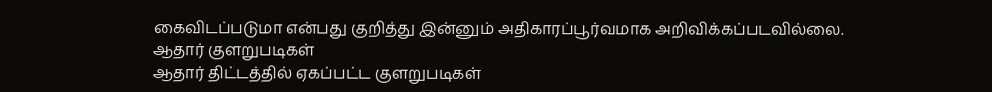கைவிடப்படுமா என்பது குறித்து இன்னும் அதிகாரப்பூர்வமாக அறிவிக்கப்படவில்லை.
ஆதார் குளறுபடிகள்
ஆதார் திட்டத்தில் ஏகப்பட்ட குளறுபடிகள்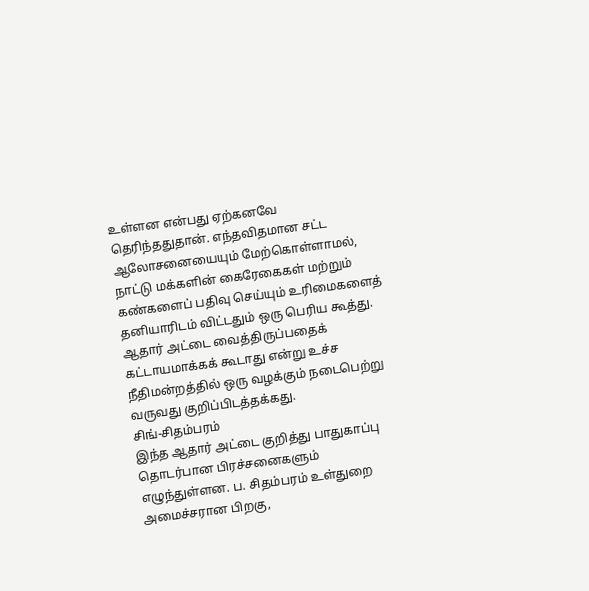உள்ளன என்பது ஏற்கனவே தெரிந்ததுதான். எந்தவிதமான சட்ட ஆலோசனையையும் மேற்கொள்ளாமல், நாட்டு மக்களின் கைரேகைகள் மற்றும் கண்களைப் பதிவு செய்யும் உரிமைகளைத் தனியாரிடம் விட்டதும் ஒரு பெரிய கூத்து. ஆதார் அட்டை வைத்திருப்பதைக் கட்டாயமாக்கக் கூடாது என்று உச்ச நீதிமன்றத்தில் ஒரு வழக்கும் நடைபெற்று வருவது குறிப்பிடத்தக்கது.
சிங்-சிதம்பரம்
இந்த ஆதார் அட்டை குறித்து பாதுகாப்பு தொடர்பான பிரச்சனைகளும் எழுந்துள்ளன. ப. சிதம்பரம் உள்துறை அமைச்சரான பிறகு,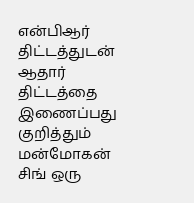என்பிஆர் திட்டத்துடன் ஆதார் திட்டத்தை இணைப்பது குறித்தும் மன்மோகன் சிங் ஒரு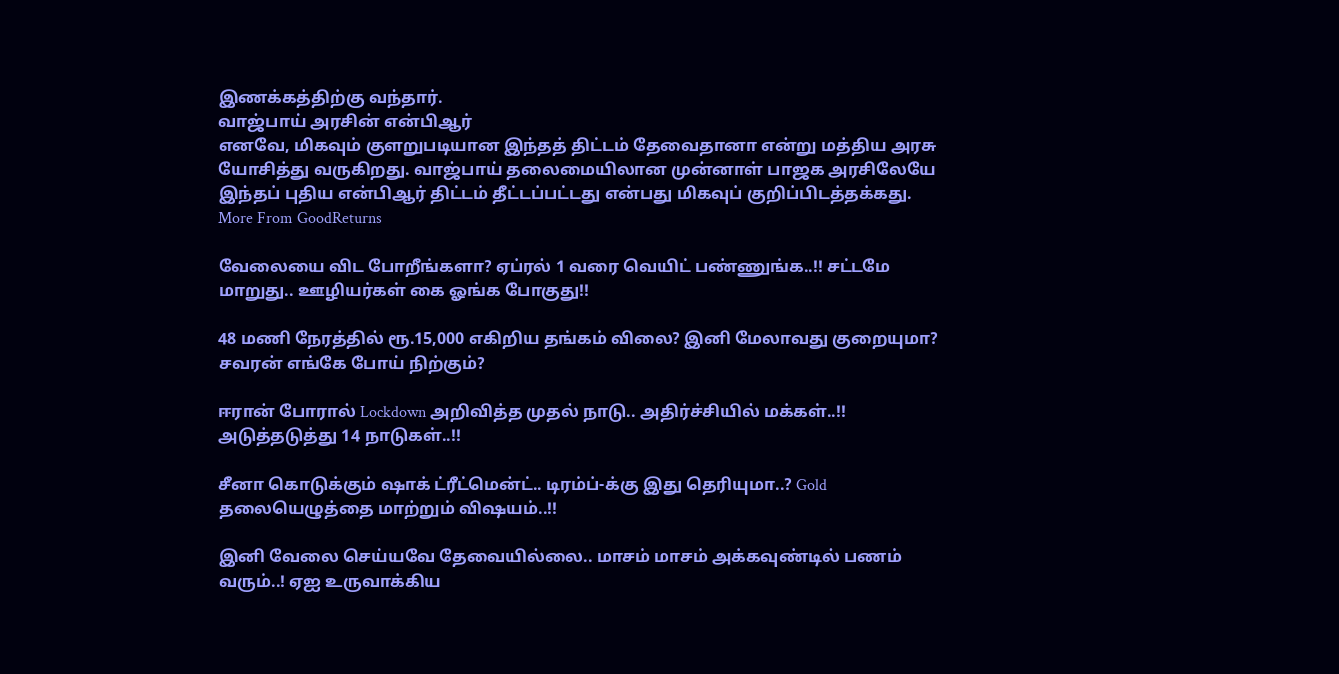இணக்கத்திற்கு வந்தார்.
வாஜ்பாய் அரசின் என்பிஆர்
எனவே, மிகவும் குளறுபடியான இந்தத் திட்டம் தேவைதானா என்று மத்திய அரசு யோசித்து வருகிறது. வாஜ்பாய் தலைமையிலான முன்னாள் பாஜக அரசிலேயே இந்தப் புதிய என்பிஆர் திட்டம் தீட்டப்பட்டது என்பது மிகவுப் குறிப்பிடத்தக்கது.
More From GoodReturns

வேலையை விட போறீங்களா? ஏப்ரல் 1 வரை வெயிட் பண்ணுங்க..!! சட்டமே மாறுது.. ஊழியர்கள் கை ஓங்க போகுது!!

48 மணி நேரத்தில் ரூ.15,000 எகிறிய தங்கம் விலை? இனி மேலாவது குறையுமா? சவரன் எங்கே போய் நிற்கும்?

ஈரான் போரால் Lockdown அறிவித்த முதல் நாடு.. அதிர்ச்சியில் மக்கள்..!! அடுத்தடுத்து 14 நாடுகள்..!!

சீனா கொடுக்கும் ஷாக் ட்ரீட்மென்ட்.. டிரம்ப்-க்கு இது தெரியுமா..? Gold தலையெழுத்தை மாற்றும் விஷயம்..!!

இனி வேலை செய்யவே தேவையில்லை.. மாசம் மாசம் அக்கவுண்டில் பணம் வரும்..! ஏஐ உருவாக்கிய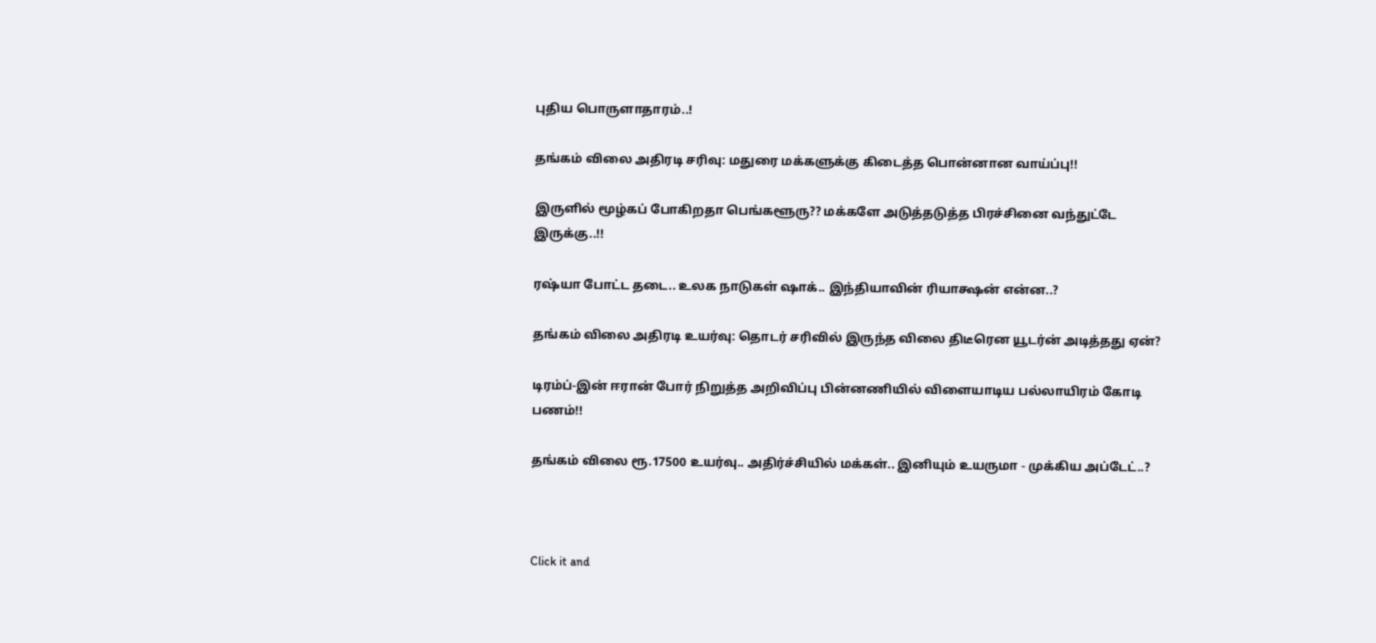புதிய பொருளாதாரம்..!

தங்கம் விலை அதிரடி சரிவு: மதுரை மக்களுக்கு கிடைத்த பொன்னான வாய்ப்பு!!

இருளில் மூழ்கப் போகிறதா பெங்களூரு?? மக்களே அடுத்தடுத்த பிரச்சினை வந்துட்டே இருக்கு..!!

ரஷ்யா போட்ட தடை.. உலக நாடுகள் ஷாக்.. இந்தியாவின் ரியாக்ஷன் என்ன..?

தங்கம் விலை அதிரடி உயர்வு: தொடர் சரிவில் இருந்த விலை திடீரென யூடர்ன் அடித்தது ஏன்?

டிரம்ப்-இன் ஈரான் போர் நிறுத்த அறிவிப்பு பின்னணியில் விளையாடிய பல்லாயிரம் கோடி பணம்!!

தங்கம் விலை ரூ.17500 உயர்வு.. அதிர்ச்சியில் மக்கள்.. இனியும் உயருமா - முக்கிய அப்டேட்..?



Click it and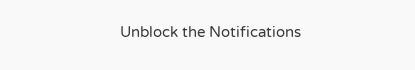Unblock the Notifications